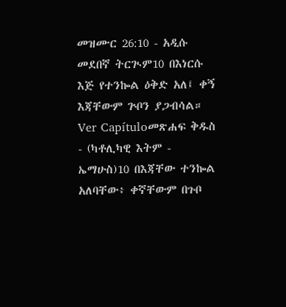መዝሙር 26:10 - አዲሱ መደበኛ ትርጒም10 በእነርሱ እጅ የተንኰል ዕቅድ አለ፤ ቀኝ እጃቸውም ጕቦን ያጋብሳል። Ver Capítuloመጽሐፍ ቅዱስ - (ካቶሊካዊ እትም - ኤማሁስ)10 በእጃቸው ተንኰል አለባቸው፥ ቀኛቸውም በጉቦ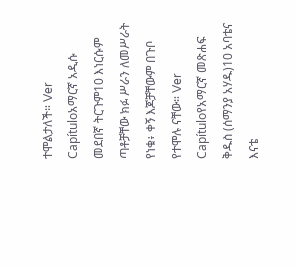ተሞልታለች። Ver Capítuloአማርኛ አዲሱ መደበኛ ትርጉም10 እነርሱም ጣቶቻቸው ክፉ ሥራን ለመሥራት የነቁ፥ ቀኝ እጆቻቸውም በጉቦ የተሞሉ ናቸው። Ver Capítuloየአማርኛ መጽሐፍ ቅዱስ (ሰማንያ አሃዱ)10 አባቴና እናቴ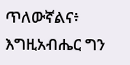ጥለውኛልና፥ እግዚአብሔር ግን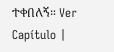ተቀበለኝ። Ver Capítulo |